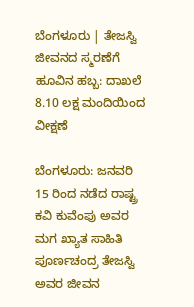ಬೆಂಗಳೂರು | ತೇಜಸ್ವಿ ಜೀವನದ ಸ್ಮರಣೆಗೆ ಹೂವಿನ ಹಬ್ಬ: ದಾಖಲೆ 8.10 ಲಕ್ಷ ಮಂದಿಯಿಂದ ವೀಕ್ಷಣೆ

ಬೆಂಗಳೂರು: ಜನವರಿ 15 ರಿಂದ ನಡೆದ ರಾಷ್ಟ್ರ ಕವಿ ಕುವೆಂಪು ಅವರ ಮಗ ಖ್ಯಾತ ಸಾಹಿತಿ ಪೂರ್ಣಚಂದ್ರ ತೇಜಸ್ವಿ ಅವರ ಜೀವನ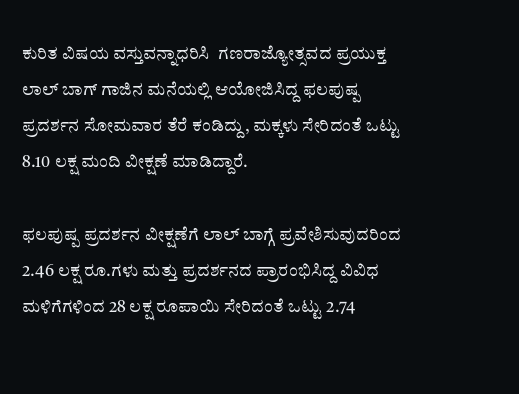ಕುರಿತ ವಿಷಯ ವಸ್ತುವನ್ನಾಧರಿಸಿ  ಗಣರಾಜ್ಯೋತ್ಸವದ ಪ್ರಯುಕ್ತ ಲಾಲ್ ಬಾಗ್ ಗಾಜಿನ ಮನೆಯಲ್ಲಿ ಆಯೋಜಿಸಿದ್ದ ಫಲಪುಷ್ಪ ಪ್ರದರ್ಶನ ಸೋಮವಾರ ತೆರೆ ಕಂಡಿದ್ದು, ಮಕ್ಕಳು ಸೇರಿದಂತೆ ಒಟ್ಟು 8.10 ಲಕ್ಷ ಮಂದಿ ವೀಕ್ಷಣೆ ಮಾಡಿದ್ದಾರೆ.

ಫಲಪುಷ್ಪ ಪ್ರದರ್ಶನ ವೀಕ್ಷಣೆಗೆ ಲಾಲ್ ಬಾಗ್ಗೆ ಪ್ರವೇಶಿಸುವುದರಿಂದ 2.46 ಲಕ್ಷ ರೂ.ಗಳು ಮತ್ತು ಪ್ರದರ್ಶನದ ಪ್ರಾರಂಭಿಸಿದ್ದ ವಿವಿಧ ಮಳಿಗೆಗಳಿಂದ 28 ಲಕ್ಷ ರೂಪಾಯಿ ಸೇರಿದಂತೆ ಒಟ್ಟು 2.74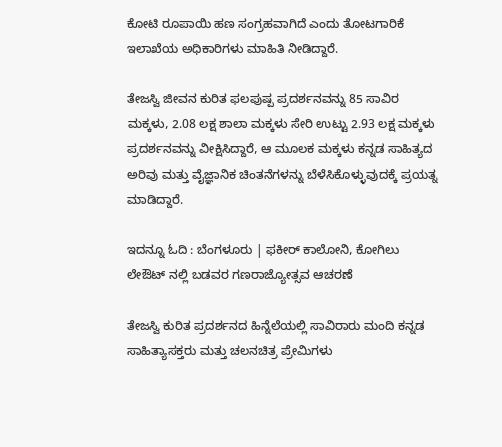ಕೋಟಿ ರೂಪಾಯಿ ಹಣ ಸಂಗ್ರಹವಾಗಿದೆ ಎಂದು ತೋಟಗಾರಿಕೆ ಇಲಾಖೆಯ ಅಧಿಕಾರಿಗಳು ಮಾಹಿತಿ ನೀಡಿದ್ದಾರೆ.

ತೇಜಸ್ವಿ ಜೀವನ ಕುರಿತ ಫಲಪುಷ್ಪ ಪ್ರದರ್ಶನವನ್ನು 85 ಸಾವಿರ ಮಕ್ಕಳು, 2.08 ಲಕ್ಷ ಶಾಲಾ ಮಕ್ಕಳು ಸೇರಿ ಉಟ್ಟು 2.93 ಲಕ್ಷ ಮಕ್ಕಳು ಪ್ರದರ್ಶನವನ್ನು ವೀಕ್ಷಿಸಿದ್ದಾರೆ, ಆ ಮೂಲಕ ಮಕ್ಕಳು ಕನ್ನಡ ಸಾಹಿತ್ಯದ ಅರಿವು ಮತ್ತು ವೈಜ್ಞಾನಿಕ ಚಿಂತನೆಗಳನ್ನು ಬೆಳೆಸಿಕೊಳ್ಳುವುದಕ್ಕೆ ಪ್ರಯತ್ನ ಮಾಡಿದ್ದಾರೆ.

ಇದನ್ನೂ ಓದಿ : ಬೆಂಗಳೂರು | ಫಕೀರ್‌ ಕಾಲೋನಿ, ಕೋಗಿಲು ಲೇಔಟ್‌ ನಲ್ಲಿ ಬಡವರ ಗಣರಾಜ್ಯೋತ್ಸವ ಆಚರಣೆ

ತೇಜಸ್ವಿ ಕುರಿತ ಪ್ರದರ್ಶನದ ಹಿನ್ನೆಲೆಯಲ್ಲಿ ಸಾವಿರಾರು ಮಂದಿ ಕನ್ನಡ ಸಾಹಿತ್ಯಾಸಕ್ತರು ಮತ್ತು ಚಲನಚಿತ್ರ ಪ್ರೇಮಿಗಳು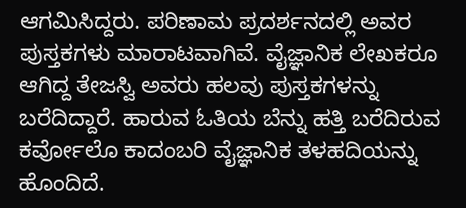ಆಗಮಿಸಿದ್ದರು. ಪರಿಣಾಮ ಪ್ರದರ್ಶನದಲ್ಲಿ ಅವರ ಪುಸ್ತಕಗಳು ಮಾರಾಟವಾಗಿವೆ. ವೈಜ್ಞಾನಿಕ ಲೇಖಕರೂ ಆಗಿದ್ದ ತೇಜಸ್ವಿ ಅವರು ಹಲವು ಪುಸ್ತಕಗಳನ್ನು ಬರೆದಿದ್ದಾರೆ. ಹಾರುವ ಓತಿಯ ಬೆನ್ನು ಹತ್ತಿ ಬರೆದಿರುವ ಕರ್ವೋಲೊ ಕಾದಂಬರಿ ವೈಜ್ಞಾನಿಕ ತಳಹದಿಯನ್ನು ಹೊಂದಿದೆ.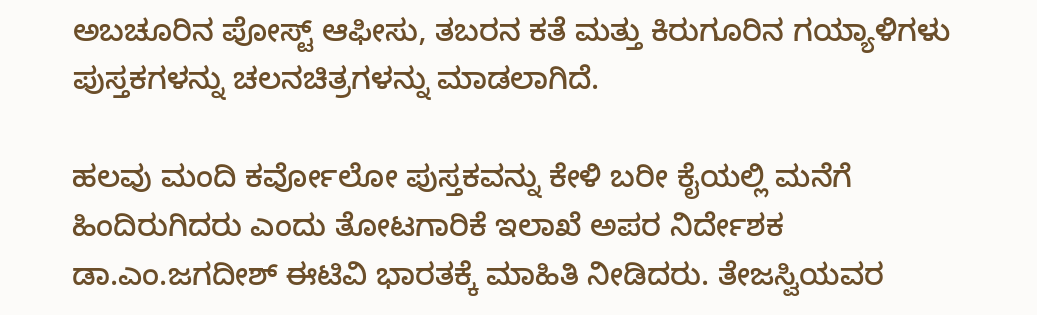ಅಬಚೂರಿನ ಪೋಸ್ಟ್ ಆಫೀಸು, ತಬರನ ಕತೆ ಮತ್ತು ಕಿರುಗೂರಿನ ಗಯ್ಯಾಳಿಗಳು ಪುಸ್ತಕಗಳನ್ನು ಚಲನಚಿತ್ರಗಳನ್ನು ಮಾಡಲಾಗಿದೆ.

ಹಲವು ಮಂದಿ ಕರ್ವೋಲೋ ಪುಸ್ತಕವನ್ನು ಕೇಳಿ ಬರೀ ಕೈಯಲ್ಲಿ ಮನೆಗೆ ಹಿಂದಿರುಗಿದರು ಎಂದು ತೋಟಗಾರಿಕೆ ಇಲಾಖೆ ಅಪರ ನಿರ್ದೇಶಕ ಡಾ.ಎಂ.ಜಗದೀಶ್ ಈಟಿವಿ ಭಾರತಕ್ಕೆ ಮಾಹಿತಿ ನೀಡಿದರು. ತೇಜಸ್ವಿಯವರ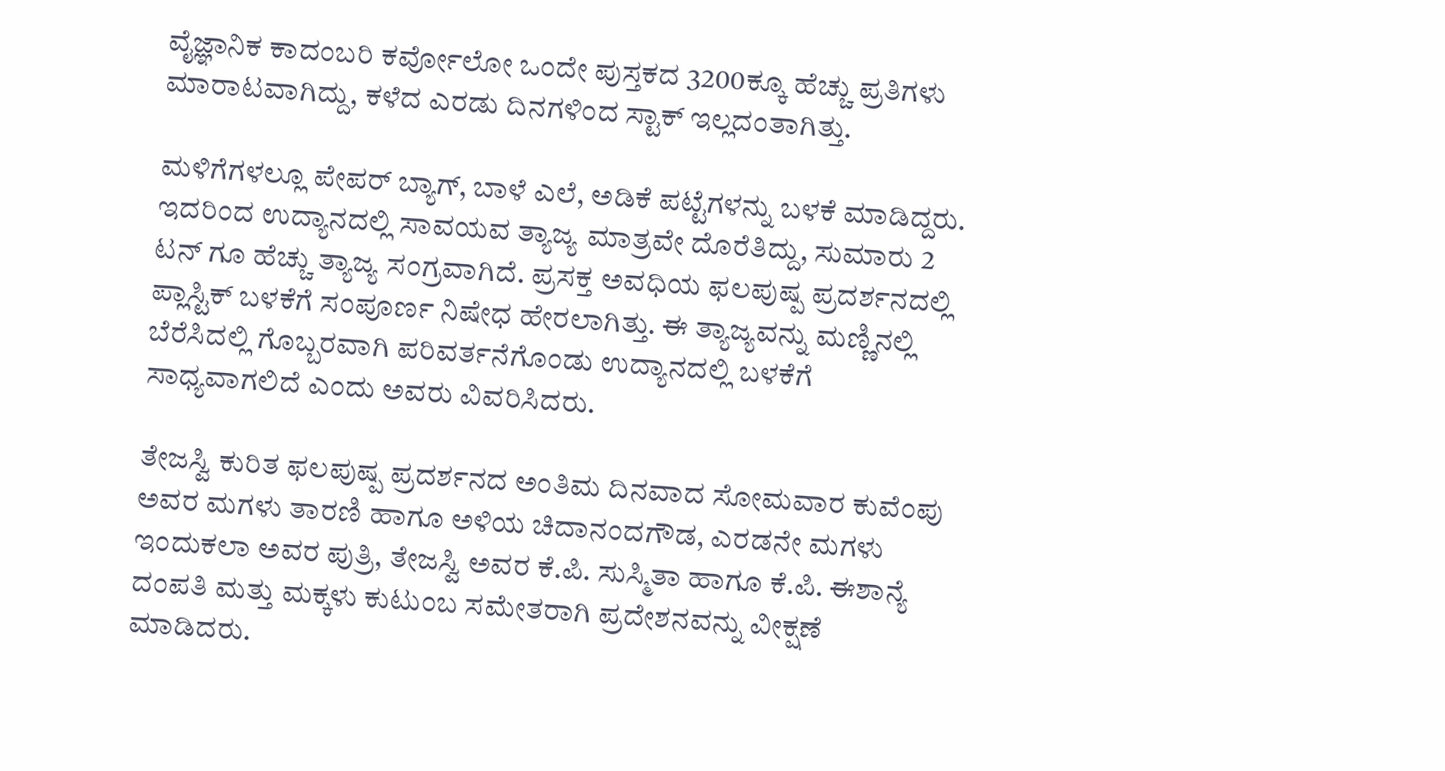ವೈಜ್ಞಾನಿಕ ಕಾದಂಬರಿ ಕರ್ವೋಲೋ ಒಂದೇ ಪುಸ್ತಕದ 3200ಕ್ಕೂ ಹೆಚ್ಚು ಪ್ರತಿಗಳು ಮಾರಾಟವಾಗಿದ್ದು, ಕಳೆದ ಎರಡು ದಿನಗಳಿಂದ ಸ್ಟಾಕ್ ಇಲ್ಲದಂತಾಗಿತ್ತು.

ಮಳಿಗೆಗಳಲ್ಲೂ ಪೇಪರ್ ಬ್ಯಾಗ್, ಬಾಳೆ ಎಲೆ, ಅಡಿಕೆ ಪಟ್ಟೆಗಳನ್ನು ಬಳಕೆ ಮಾಡಿದ್ದರು. ಇದರಿಂದ ಉದ್ಯಾನದಲ್ಲಿ ಸಾವಯವ ತ್ಯಾಜ್ಯ ಮಾತ್ರವೇ ದೊರೆತಿದ್ದು, ಸುಮಾರು 2 ಟನ್ ಗೂ ಹೆಚ್ಚು ತ್ಯಾಜ್ಯ ಸಂಗ್ರವಾಗಿದೆ. ಪ್ರಸಕ್ತ ಅವಧಿಯ ಫಲಪುಷ್ಪ ಪ್ರದರ್ಶನದಲ್ಲಿ ಪ್ಲಾಸ್ಟಿಕ್ ಬಳಕೆಗೆ ಸಂಪೂರ್ಣ ನಿಷೇಧ ಹೇರಲಾಗಿತ್ತು. ಈ ತ್ಯಾಜ್ಯವನ್ನು ಮಣ್ಣಿನಲ್ಲಿ ಬೆರೆಸಿದಲ್ಲಿ ಗೊಬ್ಬರವಾಗಿ ಪರಿವರ್ತನೆಗೊಂಡು ಉದ್ಯಾನದಲ್ಲಿ ಬಳಕೆಗೆ ಸಾಧ್ಯವಾಗಲಿದೆ ಎಂದು ಅವರು ವಿವರಿಸಿದರು.

ತೇಜಸ್ವಿ ಕುರಿತ ಫಲಪುಷ್ಪ ಪ್ರದರ್ಶನದ ಅಂತಿಮ ದಿನವಾದ ಸೋಮವಾರ ಕುವೆಂಪು ಅವರ ಮಗಳು ತಾರಣಿ ಹಾಗೂ ಅಳಿಯ ಚಿದಾನಂದಗೌಡ, ಎರಡನೇ ಮಗಳು ಇಂದುಕಲಾ ಅವರ ಪುತ್ರಿ, ತೇಜಸ್ವಿ ಅವರ ಕೆ.ಪಿ. ಸುಸ್ಮಿತಾ ಹಾಗೂ ಕೆ.ಪಿ. ಈಶಾನ್ಯೆ ದಂಪತಿ ಮತ್ತು ಮಕ್ಕಳು ಕುಟುಂಬ ಸಮೇತರಾಗಿ ಪ್ರದೇಶನವನ್ನು ವೀಕ್ಷಣೆ ಮಾಡಿದರು.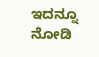ಇದನ್ನೂ ನೋಡಿ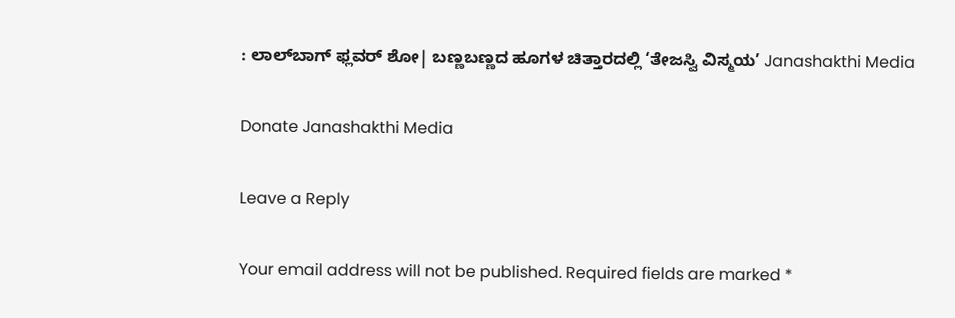: ಲಾಲ್‌ಬಾಗ್‌ ಫ್ಲವರ್‌ ಶೋ| ಬಣ್ಣಬಣ್ಣದ ಹೂಗಳ ಚಿತ್ತಾರದಲ್ಲಿ ‘ತೇಜಸ್ವಿ ವಿಸ್ಮಯ’ Janashakthi Media

Donate Janashakthi Media

Leave a Reply

Your email address will not be published. Required fields are marked *